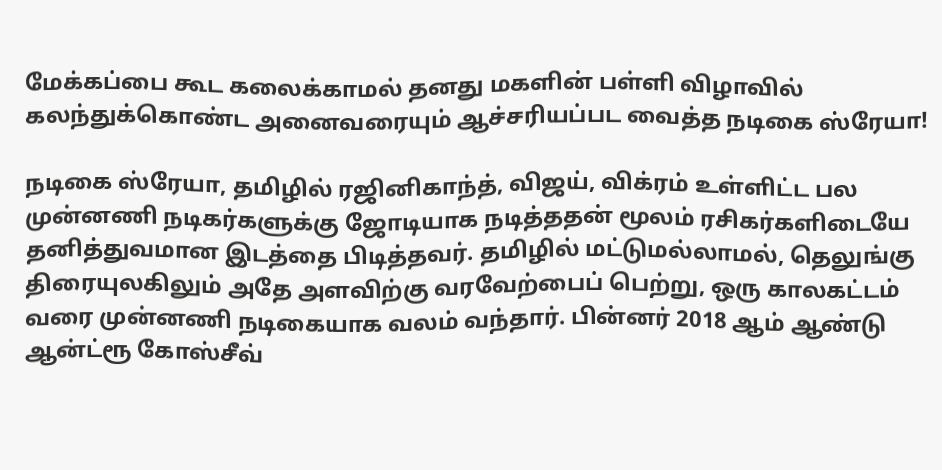மேக்கப்பை கூட கலைக்காமல் தனது மகளின் பள்ளி விழாவில் கலந்துக்கொண்ட அனைவரையும் ஆச்சரியப்பட வைத்த நடிகை ஸ்ரேயா!

நடிகை ஸ்ரேயா, தமிழில் ரஜினிகாந்த், விஜய், விக்ரம் உள்ளிட்ட பல முன்னணி நடிகர்களுக்கு ஜோடியாக நடித்ததன் மூலம் ரசிகர்களிடையே தனித்துவமான இடத்தை பிடித்தவர். தமிழில் மட்டுமல்லாமல், தெலுங்கு திரையுலகிலும் அதே அளவிற்கு வரவேற்பைப் பெற்று, ஒரு காலகட்டம் வரை முன்னணி நடிகையாக வலம் வந்தார். பின்னர் 2018 ஆம் ஆண்டு ஆன்ட்ரூ கோஸ்சீவ்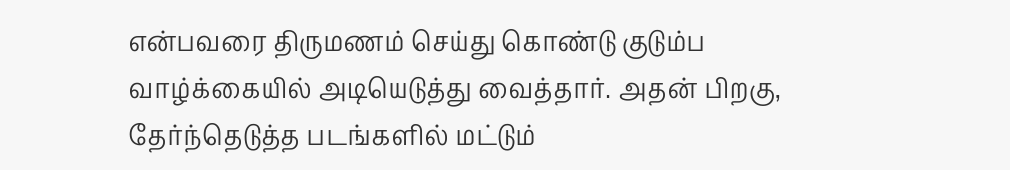என்பவரை திருமணம் செய்து கொண்டு குடும்ப வாழ்க்கையில் அடியெடுத்து வைத்தார். அதன் பிறகு, தேர்ந்தெடுத்த படங்களில் மட்டும்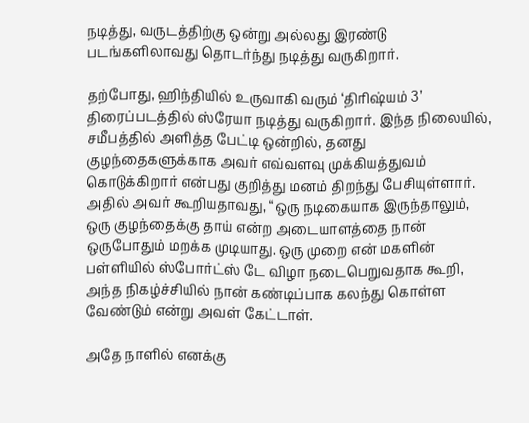நடித்து, வருடத்திற்கு ஒன்று அல்லது இரண்டு படங்களிலாவது தொடர்ந்து நடித்து வருகிறார்.

தற்போது, ஹிந்தியில் உருவாகி வரும் ‘திரிஷ்யம் 3’ திரைப்படத்தில் ஸ்ரேயா நடித்து வருகிறார். இந்த நிலையில், சமீபத்தில் அளித்த பேட்டி ஒன்றில், தனது குழந்தைகளுக்காக அவர் எவ்வளவு முக்கியத்துவம் கொடுக்கிறார் என்பது குறித்து மனம் திறந்து பேசியுள்ளார். அதில் அவர் கூறியதாவது, “ஒரு நடிகையாக இருந்தாலும், ஒரு குழந்தைக்கு தாய் என்ற அடையாளத்தை நான் ஒருபோதும் மறக்க முடியாது. ஒரு முறை என் மகளின் பள்ளியில் ஸ்போர்ட்ஸ் டே விழா நடைபெறுவதாக கூறி, அந்த நிகழ்ச்சியில் நான் கண்டிப்பாக கலந்து கொள்ள வேண்டும் என்று அவள் கேட்டாள்.

அதே நாளில் எனக்கு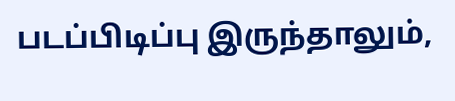படப்பிடிப்பு இருந்தாலும்,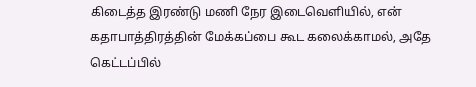கிடைத்த இரண்டு மணி நேர இடைவெளியில், என் கதாபாத்திரத்தின் மேக்கப்பை கூட கலைக்காமல், அதே கெட்டப்பில்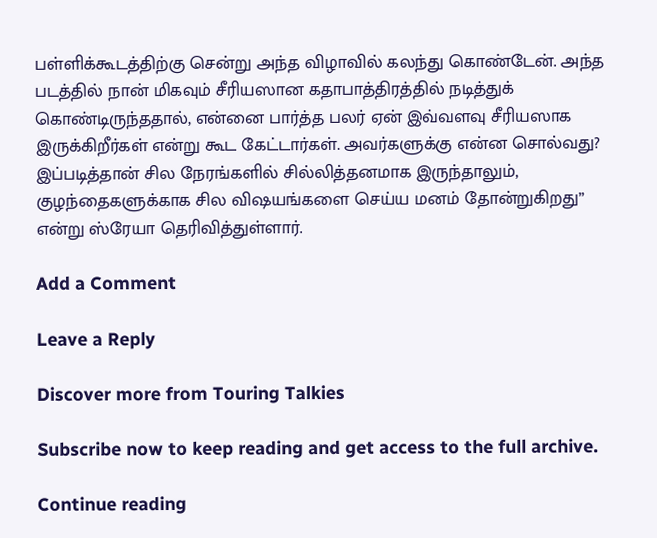பள்ளிக்கூடத்திற்கு சென்று அந்த விழாவில் கலந்து கொண்டேன். அந்த படத்தில் நான் மிகவும் சீரியஸான கதாபாத்திரத்தில் நடித்துக் கொண்டிருந்ததால், என்னை பார்த்த பலர் ஏன் இவ்வளவு சீரியஸாக இருக்கிறீர்கள் என்று கூட கேட்டார்கள். அவர்களுக்கு என்ன சொல்வது? இப்படித்தான் சில நேரங்களில் சில்லித்தனமாக இருந்தாலும், குழந்தைகளுக்காக சில விஷயங்களை செய்ய மனம் தோன்றுகிறது” என்று ஸ்ரேயா தெரிவித்துள்ளார்.

Add a Comment

Leave a Reply

Discover more from Touring Talkies

Subscribe now to keep reading and get access to the full archive.

Continue reading